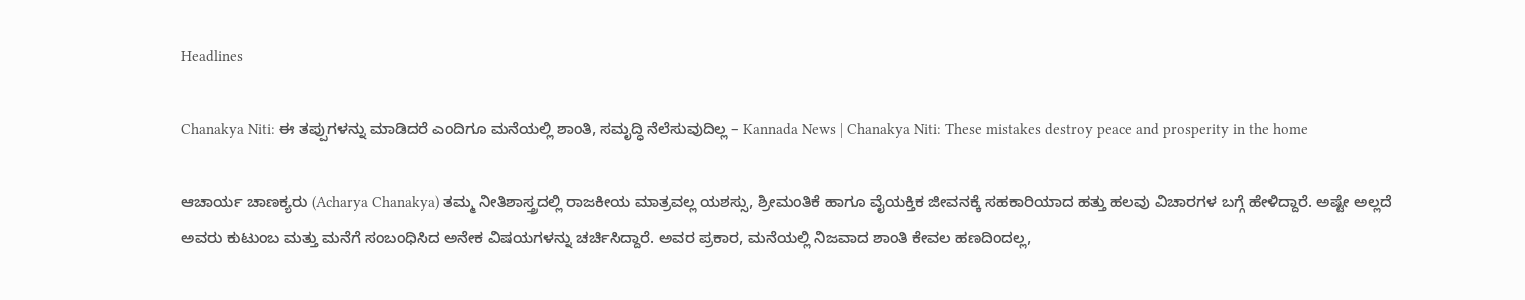Headlines

Chanakya Niti: ಈ ತಪ್ಪುಗಳನ್ನು ಮಾಡಿದರೆ ಎಂದಿಗೂ ಮನೆಯಲ್ಲಿ ಶಾಂತಿ, ಸಮೃದ್ಧಿ ನೆಲೆಸುವುದಿಲ್ಲ – Kannada News | Chanakya Niti: These mistakes destroy peace and prosperity in the home

ಆಚಾರ್ಯ ಚಾಣಕ್ಯರು (Acharya Chanakya) ತಮ್ಮ ನೀತಿಶಾಸ್ತ್ರದಲ್ಲಿ ರಾಜಕೀಯ ಮಾತ್ರವಲ್ಲ ಯಶಸ್ಸು, ಶ್ರೀಮಂತಿಕೆ ಹಾಗೂ ವೈಯಕ್ತಿಕ ಜೀವನಕ್ಕೆ ಸಹಕಾರಿಯಾದ ಹತ್ತು ಹಲವು ವಿಚಾರಗಳ ಬಗ್ಗೆ ಹೇಳಿದ್ದಾರೆ. ಅಷ್ಟೇ ಅಲ್ಲದೆ ಅವರು ಕುಟುಂಬ ಮತ್ತು ಮನೆಗೆ ಸಂಬಂಧಿಸಿದ ಅನೇಕ ವಿಷಯಗಳನ್ನು ಚರ್ಚಿಸಿದ್ದಾರೆ. ಅವರ ಪ್ರಕಾರ, ಮನೆಯಲ್ಲಿ ನಿಜವಾದ ಶಾಂತಿ ಕೇವಲ ಹಣದಿಂದಲ್ಲ,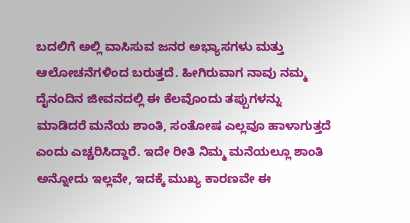ಬದಲಿಗೆ ಅಲ್ಲಿ ವಾಸಿಸುವ ಜನರ ಅಭ್ಯಾಸಗಳು ಮತ್ತು ಆಲೋಚನೆಗಳಿಂದ ಬರುತ್ತದೆ. ಹೀಗಿರುವಾಗ ನಾವು ನಮ್ಮ ದೈನಂದಿನ ಜೀವನದಲ್ಲಿ ಈ ಕೆಲವೊಂದು ತಪ್ಪುಗಳನ್ನು ಮಾಡಿದರೆ ಮನೆಯ ಶಾಂತಿ, ಸಂತೋಷ ಎಲ್ಲವೂ ಹಾಳಾಗುತ್ತದೆ ಎಂದು ಎಚ್ಚರಿಸಿದ್ದಾರೆ. ಇದೇ ರೀತಿ ನಿಮ್ಮ ಮನೆಯಲ್ಲೂ ಶಾಂತಿ ಅನ್ನೋದು ಇಲ್ಲವೇ, ಇದಕ್ಕೆ ಮುಖ್ಯ ಕಾರಣವೇ ಈ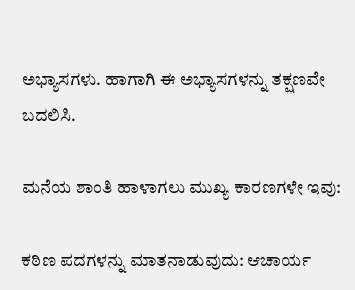ಅಭ್ಯಾಸಗಳು. ಹಾಗಾಗಿ ಈ ಅಭ್ಯಾಸಗಳನ್ನು ತಕ್ಷಣವೇ ಬದಲಿಸಿ.

ಮನೆಯ ಶಾಂತಿ ಹಾಳಾಗಲು ಮುಖ್ಯ ಕಾರಣಗಳೇ ಇವು:

ಕಠಿಣ ಪದಗಳನ್ನು ಮಾತನಾಡುವುದು: ಆಚಾರ್ಯ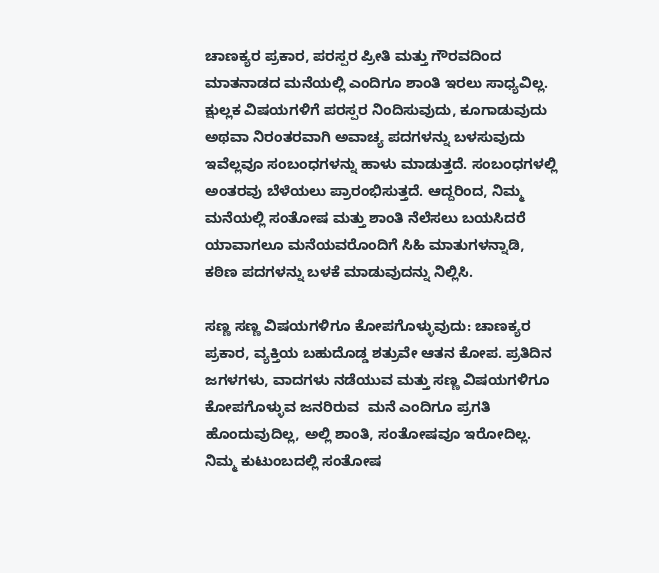ಚಾಣಕ್ಯರ ಪ್ರಕಾರ, ಪರಸ್ಪರ ಪ್ರೀತಿ ಮತ್ತು ಗೌರವದಿಂದ ಮಾತನಾಡದ ಮನೆಯಲ್ಲಿ ಎಂದಿಗೂ ಶಾಂತಿ ಇರಲು ಸಾಧ್ಯವಿಲ್ಲ. ಕ್ಷುಲ್ಲಕ ವಿಷಯಗಳಿಗೆ ಪರಸ್ಪರ ನಿಂದಿಸುವುದು, ಕೂಗಾಡುವುದು ಅಥವಾ ನಿರಂತರವಾಗಿ ಅವಾಚ್ಯ ಪದಗಳನ್ನು ಬಳಸುವುದು ಇವೆಲ್ಲವೂ ಸಂಬಂಧಗಳನ್ನು ಹಾಳು ಮಾಡುತ್ತದೆ. ಸಂಬಂಧಗಳಲ್ಲಿ ಅಂತರವು ಬೆಳೆಯಲು ಪ್ರಾರಂಭಿಸುತ್ತದೆ. ಆದ್ದರಿಂದ, ನಿಮ್ಮ ಮನೆಯಲ್ಲಿ ಸಂತೋಷ ಮತ್ತು ಶಾಂತಿ ನೆಲೆಸಲು ಬಯಸಿದರೆ ಯಾವಾಗಲೂ ಮನೆಯವರೊಂದಿಗೆ ಸಿಹಿ ಮಾತುಗಳನ್ನಾಡಿ, ಕಠಿಣ ಪದಗಳನ್ನು ಬಳಕೆ ಮಾಡುವುದನ್ನು ನಿಲ್ಲಿಸಿ.

ಸಣ್ಣ ಸಣ್ಣ ವಿಷಯಗಳಿಗೂ ಕೋಪಗೊಳ್ಳುವುದು: ಚಾಣಕ್ಯರ ಪ್ರಕಾರ, ವ್ಯಕ್ತಿಯ ಬಹುದೊಡ್ಡ ಶತ್ರುವೇ ಆತನ ಕೋಪ. ಪ್ರತಿದಿನ ಜಗಳಗಳು, ವಾದಗಳು ನಡೆಯುವ ಮತ್ತು ಸಣ್ಣ ವಿಷಯಗಳಿಗೂ ಕೋಪಗೊಳ್ಳುವ ಜನರಿರುವ  ಮನೆ ಎಂದಿಗೂ ಪ್ರಗತಿ ಹೊಂದುವುದಿಲ್ಲ, ಅಲ್ಲಿ ಶಾಂತಿ, ಸಂತೋಷವೂ ಇರೋದಿಲ್ಲ. ನಿಮ್ಮ ಕುಟುಂಬದಲ್ಲಿ ಸಂತೋಷ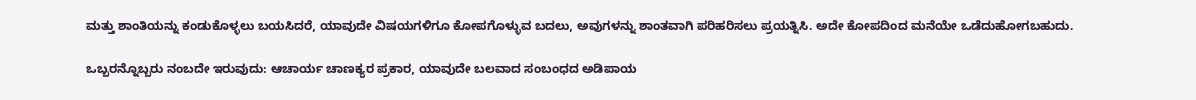ಮತ್ತು ಶಾಂತಿಯನ್ನು ಕಂಡುಕೊಳ್ಳಲು ಬಯಸಿದರೆ, ಯಾವುದೇ ವಿಷಯಗಳಿಗೂ ಕೋಪಗೊಳ್ಳುವ ಬದಲು, ಅವುಗಳನ್ನು ಶಾಂತವಾಗಿ ಪರಿಹರಿಸಲು ಪ್ರಯತ್ನಿಸಿ. ಅದೇ ಕೋಪದಿಂದ ಮನೆಯೇ ಒಡೆದುಹೋಗಬಹುದು.

ಒಬ್ಬರನ್ನೊಬ್ಬರು ನಂಬದೇ ಇರುವುದು: ಆಚಾರ್ಯ ಚಾಣಕ್ಯರ ಪ್ರಕಾರ, ಯಾವುದೇ ಬಲವಾದ ಸಂಬಂಧದ ಅಡಿಪಾಯ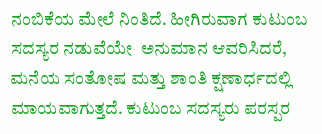ನಂಬಿಕೆಯ ಮೇಲೆ ನಿಂತಿದೆ. ಹೀಗಿರುವಾಗ ಕುಟುಂಬ ಸದಸ್ಯರ ನಡುವೆಯೇ  ಅನುಮಾನ ಆವರಿಸಿದರೆ, ಮನೆಯ ಸಂತೋಷ ಮತ್ತು ಶಾಂತಿ ಕ್ಷಣಾರ್ಧದಲ್ಲಿ ಮಾಯವಾಗುತ್ತದೆ. ಕುಟುಂಬ ಸದಸ್ಯರು ಪರಸ್ಪರ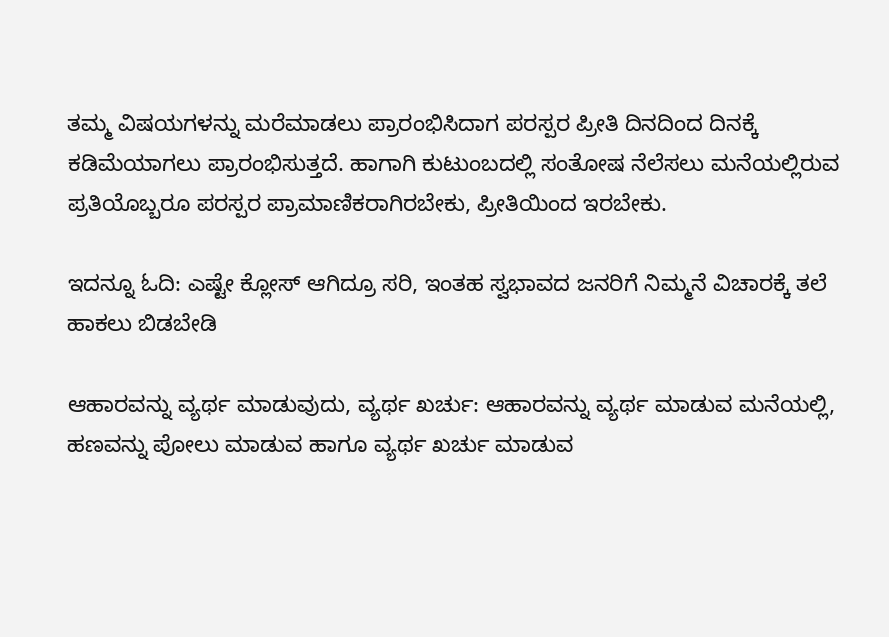ತಮ್ಮ ವಿಷಯಗಳನ್ನು ಮರೆಮಾಡಲು ಪ್ರಾರಂಭಿಸಿದಾಗ ಪರಸ್ಪರ ಪ್ರೀತಿ ದಿನದಿಂದ ದಿನಕ್ಕೆ ಕಡಿಮೆಯಾಗಲು ಪ್ರಾರಂಭಿಸುತ್ತದೆ. ಹಾಗಾಗಿ ಕುಟುಂಬದಲ್ಲಿ ಸಂತೋಷ ನೆಲೆಸಲು ಮನೆಯಲ್ಲಿರುವ ಪ್ರತಿಯೊಬ್ಬರೂ ಪರಸ್ಪರ ಪ್ರಾಮಾಣಿಕರಾಗಿರಬೇಕು, ಪ್ರೀತಿಯಿಂದ ಇರಬೇಕು.

ಇದನ್ನೂ ಓದಿ: ಎಷ್ಟೇ ಕ್ಲೋಸ್‌ ಆಗಿದ್ರೂ ಸರಿ, ಇಂತಹ ಸ್ವಭಾವದ ಜನರಿಗೆ ನಿಮ್ಮನೆ ವಿಚಾರಕ್ಕೆ ತಲೆ ಹಾಕಲು ಬಿಡಬೇಡಿ

ಆಹಾರವನ್ನು ವ್ಯರ್ಥ ಮಾಡುವುದು, ವ್ಯರ್ಥ ಖರ್ಚು: ಆಹಾರವನ್ನು ವ್ಯರ್ಥ ಮಾಡುವ ಮನೆಯಲ್ಲಿ, ಹಣವನ್ನು ಪೋಲು ಮಾಡುವ ಹಾಗೂ ವ್ಯರ್ಥ ಖರ್ಚು ಮಾಡುವ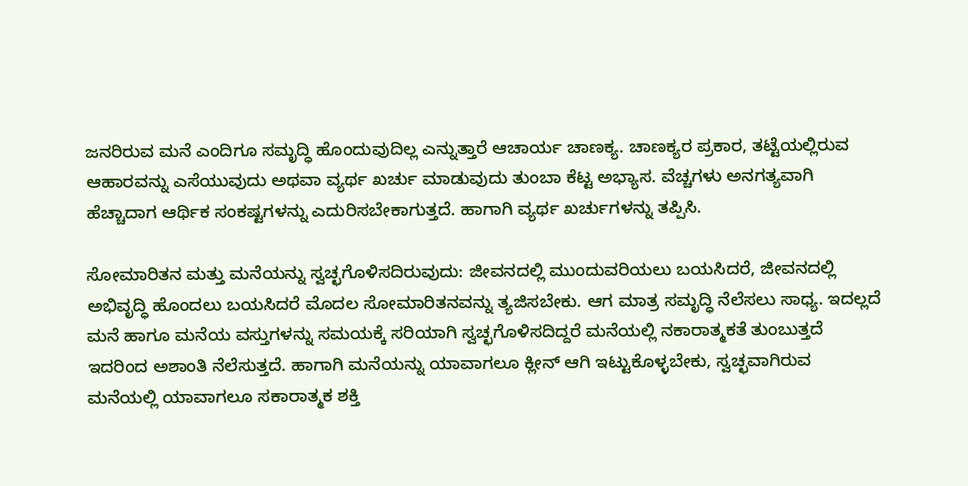ಜನರಿರುವ ಮನೆ ಎಂದಿಗೂ ಸಮೃದ್ಧಿ ಹೊಂದುವುದಿಲ್ಲ ಎನ್ನುತ್ತಾರೆ ಆಚಾರ್ಯ ಚಾಣಕ್ಯ. ಚಾಣಕ್ಯರ ಪ್ರಕಾರ, ತಟ್ಟೆಯಲ್ಲಿರುವ ಆಹಾರವನ್ನು ಎಸೆಯುವುದು ಅಥವಾ ವ್ಯರ್ಥ ಖರ್ಚು ಮಾಡುವುದು ತುಂಬಾ ಕೆಟ್ಟ ಅಭ್ಯಾಸ. ವೆಚ್ಚಗಳು ಅನಗತ್ಯವಾಗಿ ಹೆಚ್ಚಾದಾಗ ಆರ್ಥಿಕ ಸಂಕಷ್ಟಗಳನ್ನು ಎದುರಿಸಬೇಕಾಗುತ್ತದೆ. ಹಾಗಾಗಿ ವ್ಯರ್ಥ ಖರ್ಚುಗಳನ್ನು ತಪ್ಪಿಸಿ.

ಸೋಮಾರಿತನ ಮತ್ತು ಮನೆಯನ್ನು ಸ್ವಚ್ಛಗೊಳಿಸದಿರುವುದು: ಜೀವನದಲ್ಲಿ ಮುಂದುವರಿಯಲು ಬಯಸಿದರೆ, ಜೀವನದಲ್ಲಿ ಅಭಿವೃದ್ಧಿ ಹೊಂದಲು ಬಯಸಿದರೆ ಮೊದಲ ಸೋಮಾರಿತನವನ್ನು ತ್ಯಜಿಸಬೇಕು. ಆಗ ಮಾತ್ರ ಸಮೃದ್ಧಿ ನೆಲೆಸಲು ಸಾಧ್ಯ. ಇದಲ್ಲದೆ ಮನೆ ಹಾಗೂ ಮನೆಯ ವಸ್ತುಗಳನ್ನು ಸಮಯಕ್ಕೆ ಸರಿಯಾಗಿ ಸ್ವಚ್ಛಗೊಳಿಸದಿದ್ದರೆ ಮನೆಯಲ್ಲಿ ನಕಾರಾತ್ಮಕತೆ ತುಂಬುತ್ತದೆ ಇದರಿಂದ ಅಶಾಂತಿ ನೆಲೆಸುತ್ತದೆ. ಹಾಗಾಗಿ ಮನೆಯನ್ನು ಯಾವಾಗಲೂ ಕ್ಲೀನ್‌ ಆಗಿ ಇಟ್ಟುಕೊಳ್ಳಬೇಕು, ಸ್ವಚ್ಛವಾಗಿರುವ ಮನೆಯಲ್ಲಿ ಯಾವಾಗಲೂ ಸಕಾರಾತ್ಮಕ ಶಕ್ತಿ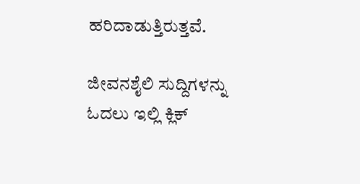ಹರಿದಾಡುತ್ತಿರುತ್ತವೆ.

ಜೀವನಶೈಲಿ ಸುದ್ದಿಗಳನ್ನು ಓದಲು ಇಲ್ಲಿ ಕ್ಲಿಕ್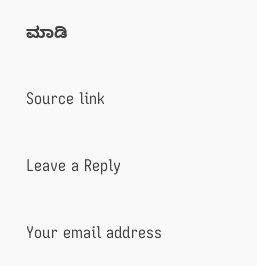ಮಾಡಿ

Source link

Leave a Reply

Your email address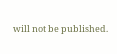will not be published.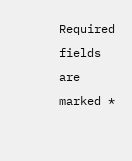Required fields are marked *